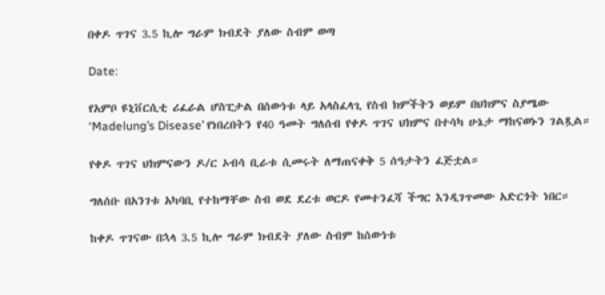በቀዶ ጥገና 3.5 ኪሎ ግራም ክብደት ያለው ስብም ወጣ

Date:

የአምቦ ዩኒቨርሲቲ ሪፈራል ሆስፒታል በሰውነቱ ላይ አላስፈላጊ የስብ ክምችትን ወይም በህክምና ስያሜው ‘Madelung’s Disease’ የነበረበትን የ40 ዓመት ግለሰብ የቀዶ ጥገና ህክምና በተሳካ ሁኔታ ማከናወኑን ገልጿል።

የቀዶ ጥገና ህክምናውን ዶ/ር ኦብሳ ቢራቱ ሲመሩት ለማጠናቀቅ 5 ሰዓታትን ፈጅቷል።

ግለሰቡ በአንገቱ አካባቢ የተከማቸው ስብ ወደ ደረቱ ወርዶ የመተንፈሻ ችግር እንዲገጥመው አድርጎት ነበር።

ከቀዶ ጥገናው በኋላ 3.5 ኪሎ ግራም ክብደት ያለው ስብም ከሰውነቱ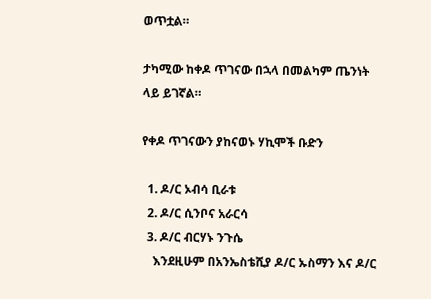ወጥቷል።

ታካሚው ከቀዶ ጥገናው በኋላ በመልካም ጤንነት ላይ ይገኛል።

የቀዶ ጥገናውን ያከናወኑ ሃኪሞች ቡድን

  1. ዶ/ር ኦብሳ ቢራቱ
  2. ዶ/ር ሲንቦና አራርሳ
  3. ዶ/ር ብርሃኑ ንጉሴ
    እንደዚሁም በአንኤስቴሺያ ዶ/ር ኡስማን እና ዶ/ር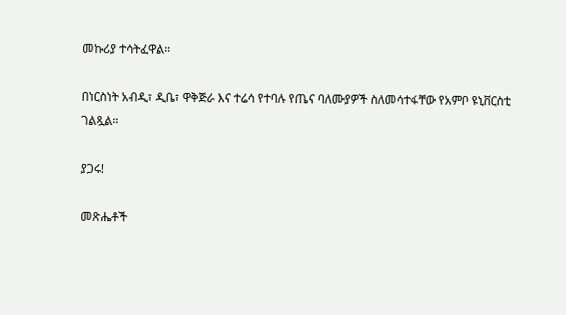መኩሪያ ተሳትፈዋል።

በነርስነት አብዲ፣ ዲቤ፣ ዋቅጅራ እና ተሬሳ የተባሉ የጤና ባለሙያዎች ስለመሳተፋቸው የአምቦ ዩኒቨርስቲ ገልጿል።

ያጋሩ!

መጽሔቶች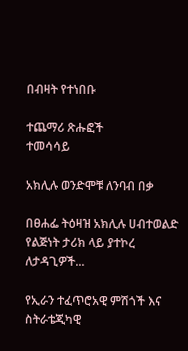በብዛት የተነበቡ

ተጨማሪ ጽሑፎች
ተመሳሳይ

አክሊሉ ወንድሞቹ ለንባብ በቃ

በፀሐፌ ትዕዛዝ አክሊሉ ሀብተወልድ የልጅነት ታሪክ ላይ ያተኮረ ለታዳጊዎች...

የኢራን ተፈጥሮአዊ ምሽጎች እና ስትራቴጂካዊ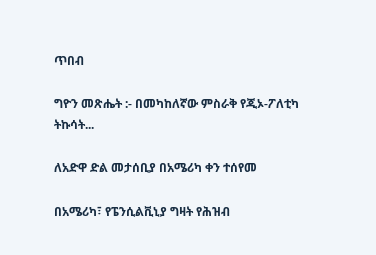ጥበብ

ግዮን መጽሔት :- በመካከለኛው ምስራቅ የጂኦ-ፖለቲካ ትኩሳት...

ለአድዋ ድል መታሰቢያ በአሜሪካ ቀን ተሰየመ

በአሜሪካ፣ የፔንሲልቪኒያ ግዛት የሕዝብ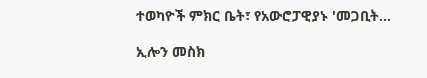ተወካዮች ምክር ቤት፣ የአውሮፓዊያኑ 'መጋቢት...

ኢሎን መስክ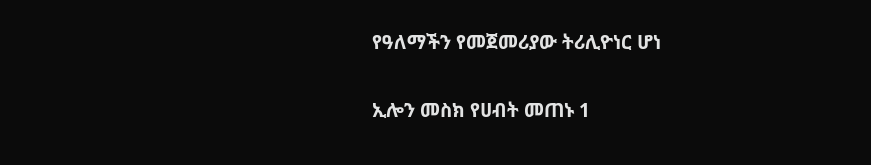የዓለማችን የመጀመሪያው ትሪሊዮነር ሆነ

ኢሎን መስክ የሀብት መጠኑ 1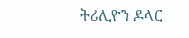ትሪሊዮን ዶላር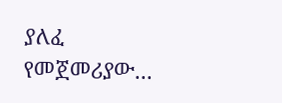ያለፈ የመጀመሪያው...